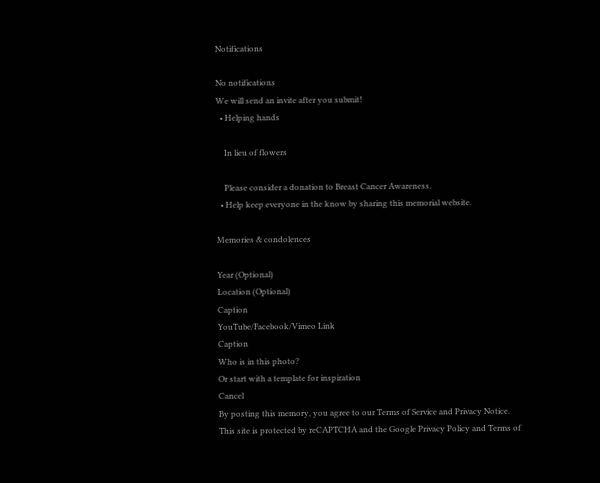Notifications

No notifications
We will send an invite after you submit!
  • Helping hands

    In lieu of flowers

    Please consider a donation to Breast Cancer Awareness.
  • Help keep everyone in the know by sharing this memorial website.

Memories & condolences

Year (Optional)
Location (Optional)
Caption
YouTube/Facebook/Vimeo Link
Caption
Who is in this photo?
Or start with a template for inspiration
Cancel
By posting this memory, you agree to our Terms of Service and Privacy Notice.
This site is protected by reCAPTCHA and the Google Privacy Policy and Terms of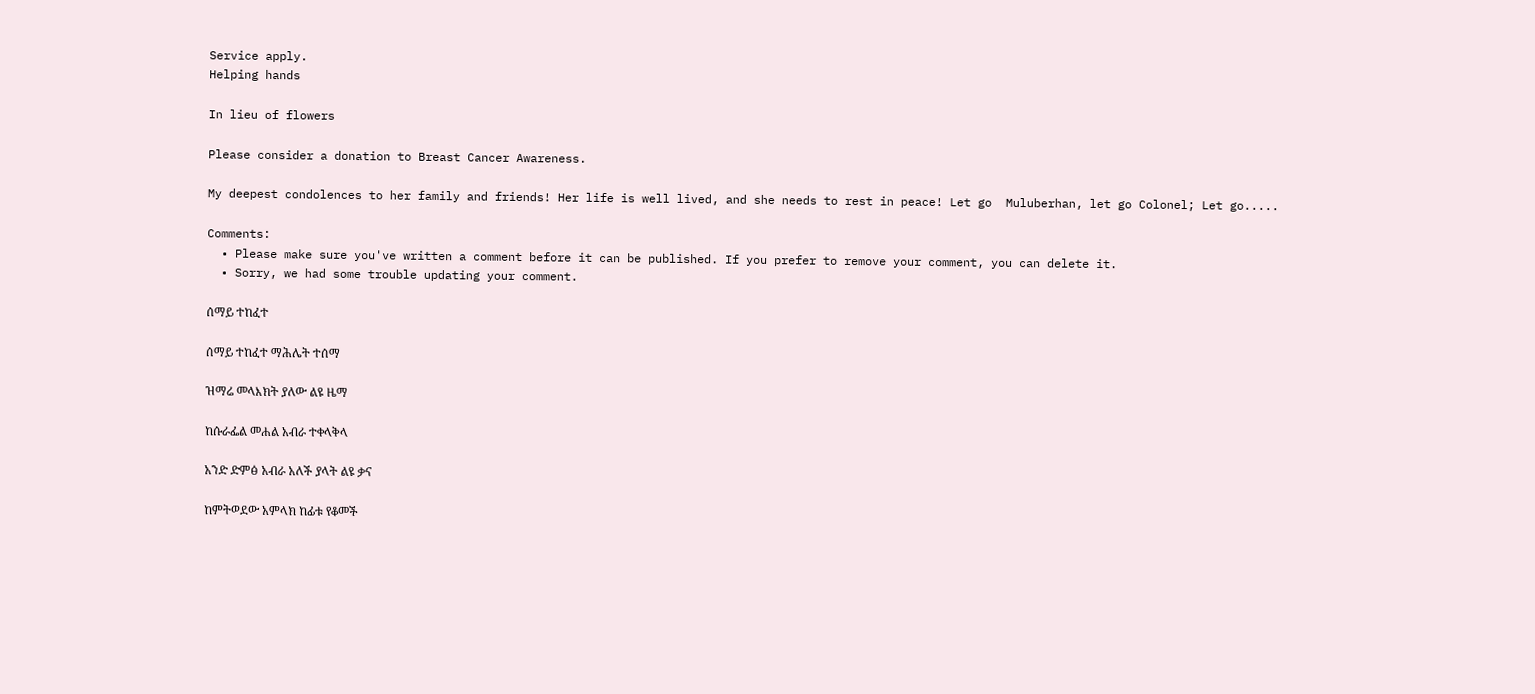Service apply.
Helping hands

In lieu of flowers

Please consider a donation to Breast Cancer Awareness.

My deepest condolences to her family and friends! Her life is well lived, and she needs to rest in peace! Let go  Muluberhan, let go Colonel; Let go.....

Comments:
  • Please make sure you've written a comment before it can be published. If you prefer to remove your comment, you can delete it.
  • Sorry, we had some trouble updating your comment.

ሰማይ ተከፈተ

ሰማይ ተከፈተ ማሕሌት ተሰማ

ዝማሬ መላእክት ያለው ልዩ ዜማ

ከሱራፌል መሐል አብራ ተቀላቅላ

አንድ ድምፅ አብራ አለች ያላት ልዩ ቃና

ከምትወደው አምላክ ከፊቱ የቆመች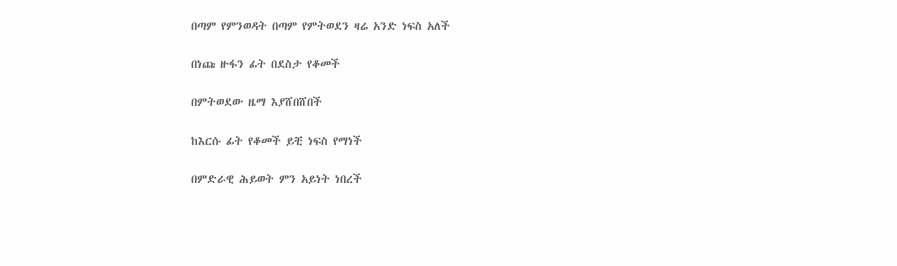በጣም የምንወዳት በጣም የምትወደን ዛሬ አንድ ነፍስ አለች

በነጩ ዙፋን ፊት በደስታ የቆመች

በምትወደው ዜማ እያሸበሸበች

ከእርሱ ፊት የቆመች ይቺ ነፍስ የማነች

በምድራዊ ሕይወት ምን አይነት ነበረች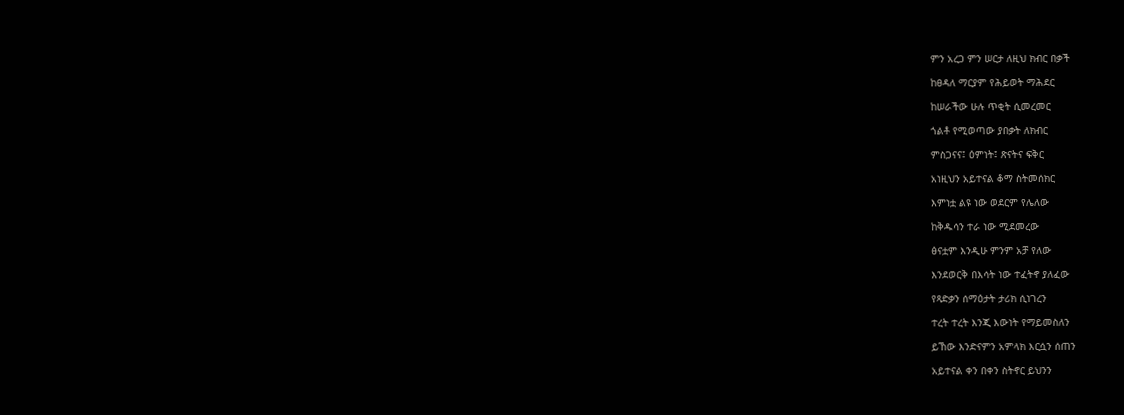ምን አረጋ ምን ሠርታ ለዚህ ክብር በቃች

ከፀዳለ ማርያም የሕይወት ማሕደር

ከሠራችው ሁሉ ጥቂት ሲመረመር

ጎልቶ የሚወጣው ያበቃት ለክብር

ምስጋናና፤ ዕምነት፤ ጽናትና ፍቅር

አነዚህን አይተናል ቆማ ስትመሰክር

እምነቷ ልዩ ነው ወደርም የሌለው

ከቅዱሳን ተራ ነው ሚደመረው

ፅናቷም እንዲሁ ምንም አቻ የለው

እንደወርቅ በእሳት ነው ተፈትኖ ያለፈው

የጻድቃን ሰማዕታት ታሪክ ሲነገረን

ተረት ተረት እንጂ እውነት የማይመስለን

ይኸው እንድናምን አምላክ እርሷን ሰጠን

አይተናል ቀን በቀን ስትኖር ይህንን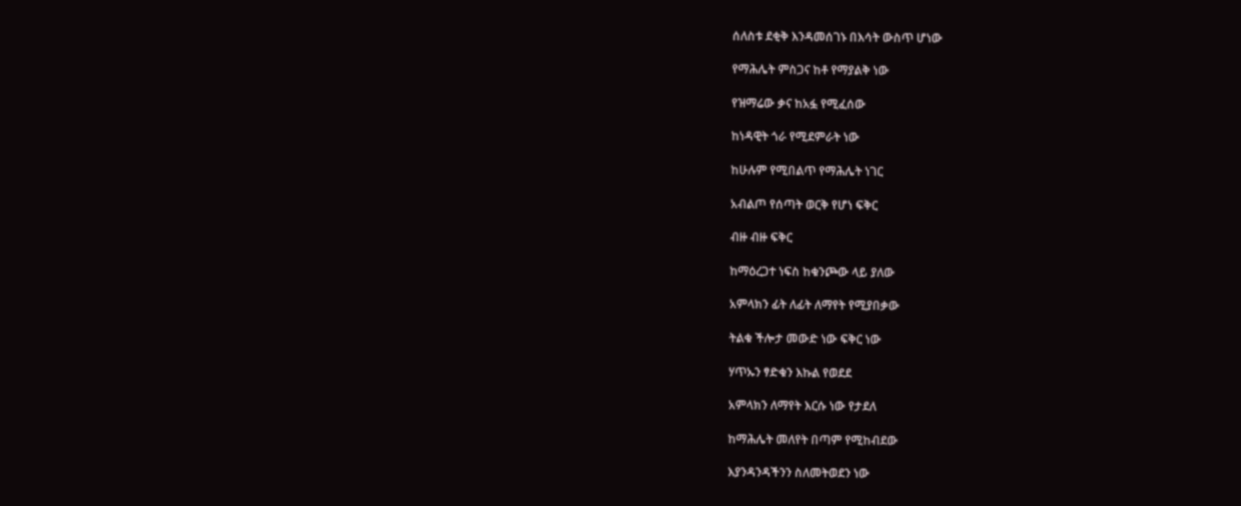ሰለስቱ ደቂቅ እንዳመሰገኑ በእሳት ውስጥ ሆነው

የማሕሌት ምስጋና ከቶ የማያልቅ ነው

የዝማሬው ቃና ከአፏ የሚፈሰው

ከነዳዊት ጎራ የሚደምራት ነው

ከሁሉም የሚበልጥ የማሕሌት ነገር

አብልጦ የሰጣት ወርቅ የሆነ ፍቅር

ብዙ ብዙ ፍቅር

ከማዕረጋተ ነፍስ ከቁንጮው ላይ ያለው

አምላክን ፊት ለፊት ለማየት የሚያበቃው

ትልቁ ችሎታ መውድ ነው ፍቅር ነው

ሃጥኡን ፃድቁን እኩል የወደደ

አምላክን ለማየት እርሱ ነው የታደለ

ከማሕሌት መለየት በጣም የሚከብደው

እያንዳንዳችንን ስለመትወደን ነው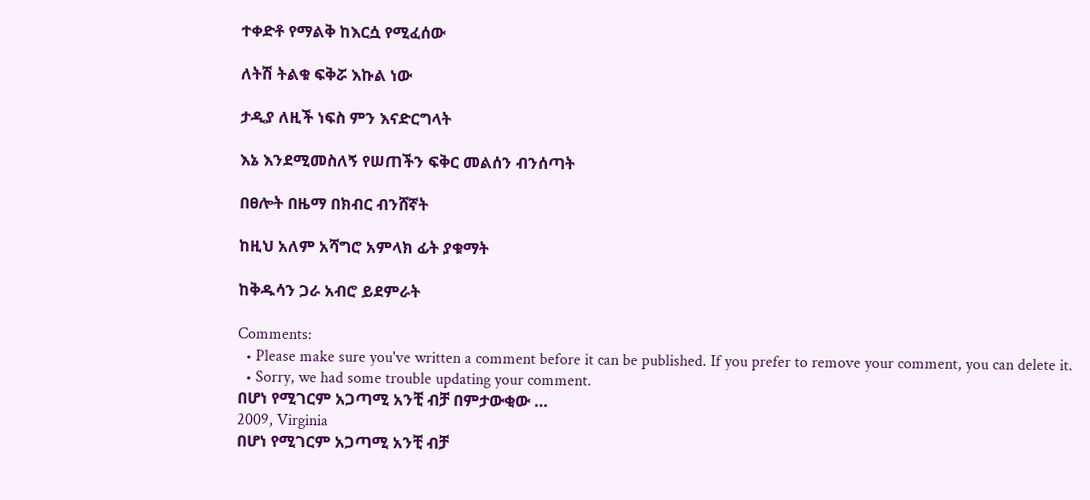ተቀድቶ የማልቅ ከእርሷ የሚፈሰው

ለትሽ ትልቁ ፍቅሯ እኩል ነው

ታዲያ ለዚች ነፍስ ምን እናድርግላት

እኔ እንደሚመስለኝ የሠጠችን ፍቅር መልሰን ብንሰጣት

በፀሎት በዜማ በክብር ብንሸኛት

ከዚህ አለም አሻግሮ አምላክ ፊት ያቁማት

ከቅዱሳን ጋራ አብሮ ይደምራት

Comments:
  • Please make sure you've written a comment before it can be published. If you prefer to remove your comment, you can delete it.
  • Sorry, we had some trouble updating your comment.
በሆነ የሚገርም አጋጣሚ አንቺ ብቻ በምታውቂው …
2009, Virginia
በሆነ የሚገርም አጋጣሚ አንቺ ብቻ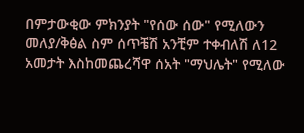በምታውቂው ምክንያት "የሰው ሰው" የሚለውን መለያ/ቅፅል ስም ሰጥቼሽ አንቺም ተቀብለሽ ለ12 አመታት እስከመጨረሻዋ ሰአት "ማህሌት" የሚለው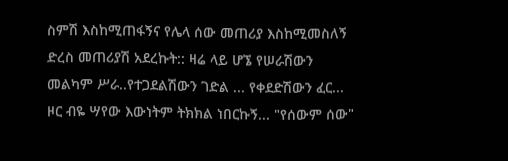ስምሽ እስከሚጠፋኝና የሌላ ሰው መጠሪያ እስከሚመስለኝ ድረስ መጠሪያሽ አደረኩት:: ዛሬ ላይ ሆኜ የሠራሽውን መልካም ሥራ..የተጋደልሽውን ገድል ... የቀደድሽውን ፈር... ዞር ብዬ ሣየው እውነትም ትክክል ነበርኩኝ... "የሰውም ሰው"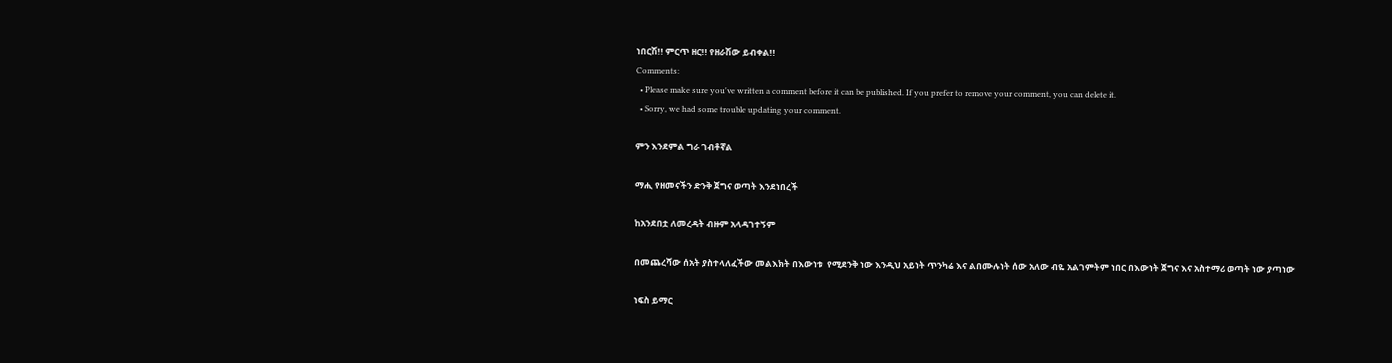ነበርሽ!! ምርጥ ዘር!! የዘራሽው ይብቀል!!
Comments:
  • Please make sure you've written a comment before it can be published. If you prefer to remove your comment, you can delete it.
  • Sorry, we had some trouble updating your comment.

ምን እንደምል ግራ ገብቶኛል

ማሒ የዘመናችን ድንቅ ጀግና ወጣት እንደነበረች

ከአንደበቷ ለመረዳት ብዙም አላዳገተኝም

በመጨረሻው ሰአት ያስተላለፈችው መልእክት በእውነቱ  የሚደንቅ ነው እንዲህ አይነት ጥንካሬ እና ልበሙሉነት ሰው አለው ብዬ አልገምትም ነበር በእውነት ጀግና እና አስተማሪ ወጣት ነው ያጣነው

ነፍስ ይማር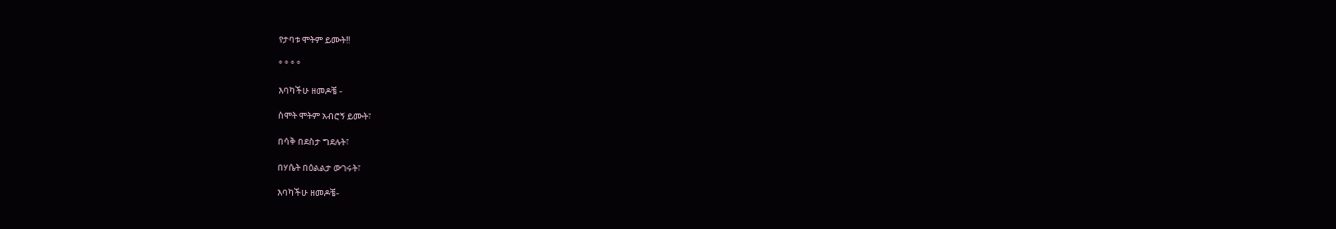የታባቱ ሞትም ይሙት!!

° ° ° °

እባካችሁ ዘመዶቼ -

ስሞት ሞትም አብሮኝ ይሙት፣

በሳቅ በደስታ ግደሉት፣

በሃሴት በዕልልታ ውገሩት፣

እባካችሁ ዘመዶቼ-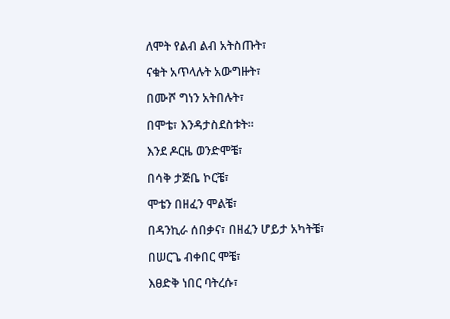ለሞት የልብ ልብ አትስጡት፣

ናቁት አጥላሉት አውግዙት፣

በሙሾ ግነን አትበሉት፣

በሞቴ፣ እንዳታስደስቱት።

እንደ ዶርዜ ወንድሞቼ፣

በሳቅ ታጅቤ ኮርቼ፣

ሞቴን በዘፈን ሞልቼ፣

በዳንኪራ ሰበቃና፣ በዘፈን ሆይታ አካትቼ፣

በሠርጌ ብቀበር ሞቼ፣

እፀድቅ ነበር ባትረሱ፣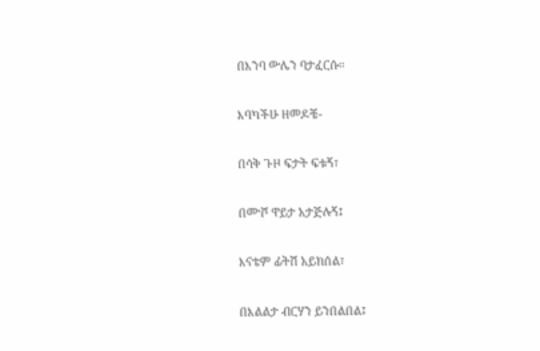በእንባ ውሌን ባታፈርሱ።

እባካችሁ ዘመዶቼ-

በሳቅ ጉዞ ፍታት ፍቱኝ፣

በሙሾ ዋይታ አታጅሉኝ፤

እናቴም ፊትሽ አይክሰል፣

በእልልታ ብርሃን ይንበልበል፤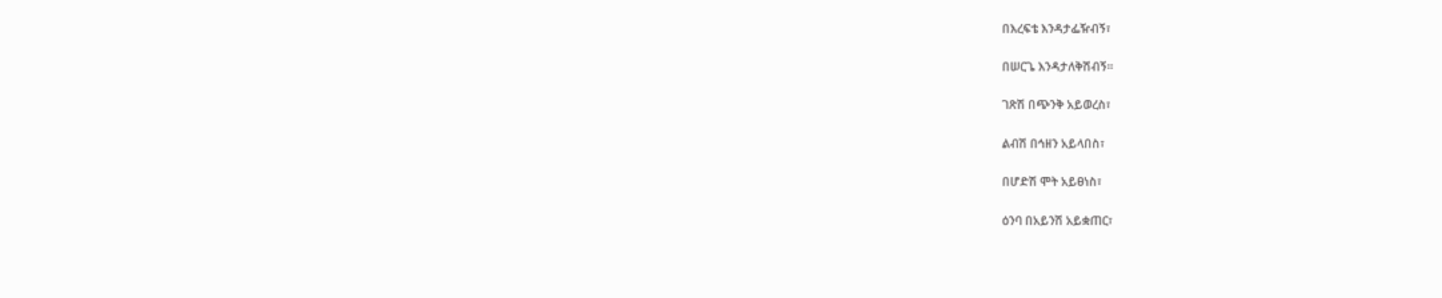በእረፍቴ እንዳታፌዥብኝ፣

በሠርጌ እንዳታለቅሽብኝ።

ገጽሽ በጭንቅ አይወረስ፣

ልብሽ በኅዘን አይላበስ፣

በሆድሽ ሞት አይፀነስ፣

ዕንባ በአይንሽ አይቋጠር፣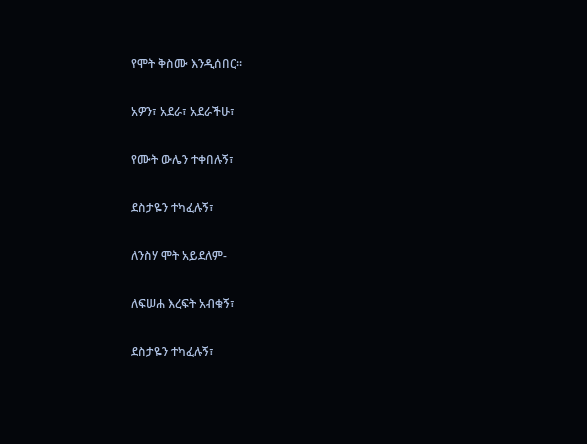የሞት ቅስሙ እንዲሰበር።

አዎን፣ አደራ፣ አደራችሁ፣

የሙት ውሌን ተቀበሉኝ፣

ደስታዬን ተካፈሉኝ፣

ለንስሃ ሞት አይደለም-

ለፍሠሐ እረፍት አብቁኝ፣

ደስታዬን ተካፈሉኝ፣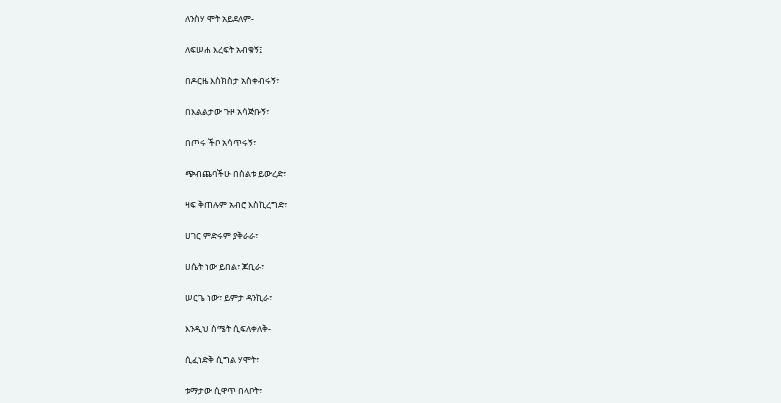ለንስሃ ሞት አይደለም-

ለፍሠሐ እረፍት አብቁኝ፤

በዶርዜ እስክስታ አስቀብሩኝ፣

በእልልታው ጉዞ አሳጅቡኝ፣

በጦሩ ችቦ አሳጥሩኝ፣

ጭብጨባችሁ በስልቱ ይውረድ፣

ዛፍ ቅጠሉም አብሮ እስኪረግድ፣

ሀገር ምድሩም ያቅራራ፣

ሀሴት ነው ይበል፣ ጆቢራ፣

ሠርጌ ነው፣ ይምታ ዳንኪራ፣

እንዲህ ስሜት ሲፍለቀለቅ-

ሲፈነድቅ ሲግል ሃሞት፣

ቱማታው ሲዋጥ በላቦት፣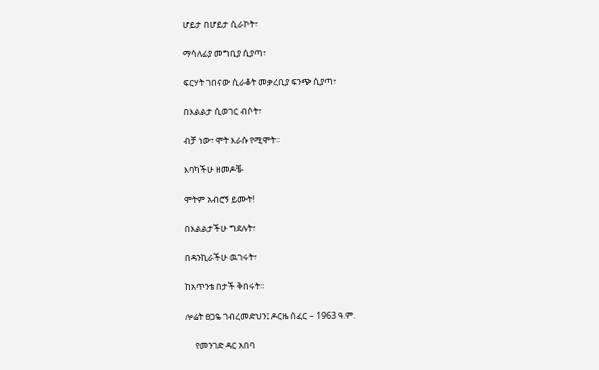ሆይታ በሆይታ ሲራኮት፣

ማሳለፊያ መግቢያ ሲያጣ፣

ፍርሃት ገበናው ሲራቆት መቃረቢያ ፍንጭ ሲያጣ፣

በእልልታ ሲወገር ብሶት፣

ብቻ ነው፣ ሞት እራሱ የሚሞት።

እባካችሁ ዘመዶቼ-

ሞትም አብሮኝ ይሙት!

በእልልታችሁ ግደሉት፣

በዳንኪራችሁ ዉገሩት፣

ከአጥንቴ በታች ቅበሩት።

ሎሬት ፀጋዬ ገብረመድህን፤ ዶርዜ ሰፈር – 1963 ዓ.ም.

     የመንገድ ዳር አበባ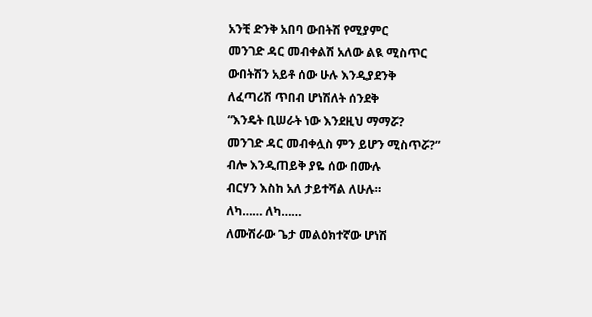አንቺ ድንቅ አበባ ውበትሽ የሚያምር
መንገድ ዳር መብቀልሽ አለው ልዪ ሚስጥር
ውበትሽን አይቶ ሰው ሁሉ እንዲያደንቅ
ለፈጣሪሽ ጥበብ ሆነሽለት ሰንደቅ
“እንዴት ቢሠራት ነው እንደዚህ ማማሯ?
መንገድ ዳር መብቀሏስ ምን ይሆን ሚስጥሯ?”
ብሎ እንዲጠይቅ ያዬ ሰው በሙሉ
ብርሃን እስከ አለ ታይተሻል ለሁሉ።
ለካ…… ለካ……
ለሙሽራው ጌታ መልዕክተኛው ሆነሽ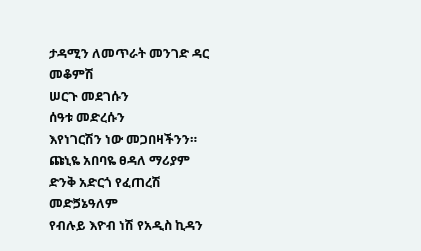ታዳሚን ለመጥራት መንገድ ዳር መቆምሽ
ሠርጉ መደገሱን
ሰዓቱ መድረሱን
እየነገርሽን ነው መጋበዛችንን።
ጩኒዬ አበባዬ ፀዳለ ማሪያም
ድንቅ አድርጎ የፈጠረሽ መድጛኔዓለም
የብሉይ እዮብ ነሽ የአዲስ ኪዳን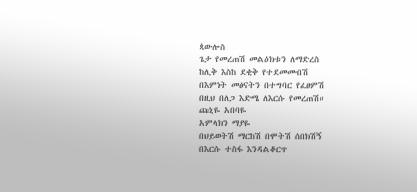ጳውሎስ
ጌታ የመረጠሽ መልዕክቱን ለማድረስ
ከሊቅ እስከ ደቂቅ የተደመመብሽ
በእምነት መፅናትን በተግባር የፈፀምሽ
በዚህ በለጋ እድሜ ለእርሱ የመረጠሽ።
ጩኒዬ አበባዬ
አምላክን ማያዬ
በህይወትሽ ማርከሽ በሞትሽ ሰበክሽኝ
በእርሱ ተስፋ እንዳልቆርጥ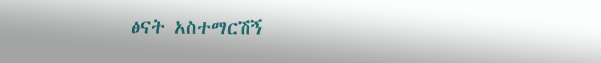ፅናት አስተማርሽኝ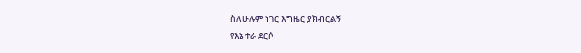ስለሁሉም ነገር እግዜር ያክብርልኝ
የእኔ ተራ ደርሶ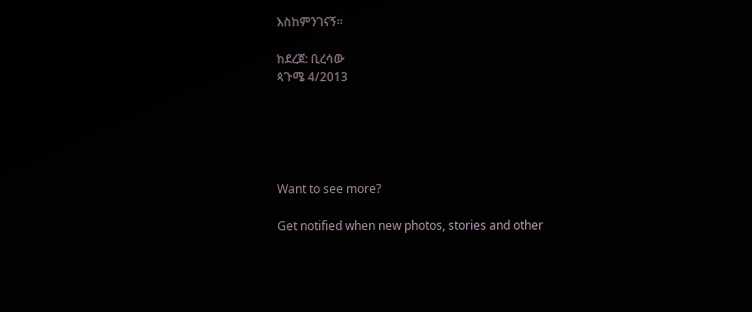እስከምንገናኝ።

ከደረጀ: ቢረሳው
ጳጉሜ 4/2013





Want to see more?

Get notified when new photos, stories and other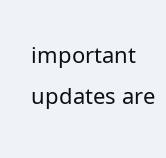important updates are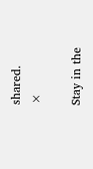shared.
×

Stay in the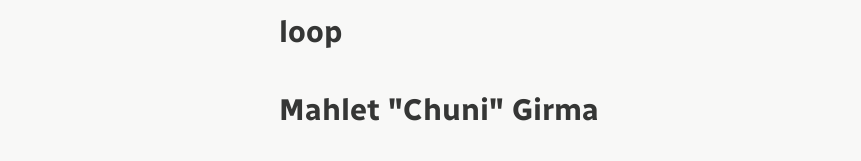loop

Mahlet "Chuni" Girma